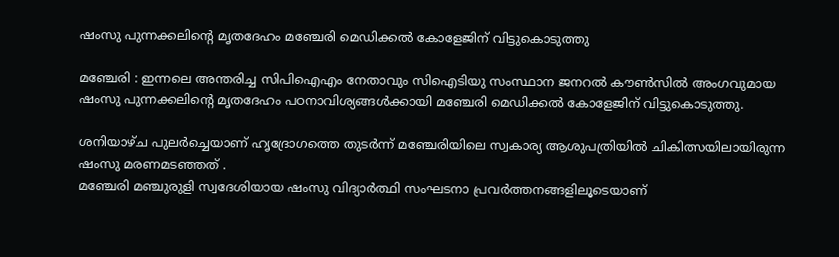ഷംസു പുന്നക്കലിന്റെ മൃതദേഹം മഞ്ചേരി മെഡിക്കല്‍ കോളേജിന്‌ വിട്ടുകൊടുത്തു

മഞ്ചേരി : ഇന്നലെ അന്തരിച്ച സിപിഐഎം നേതാവും സിഐടിയു സംസ്ഥാന ജനറല്‍ കൗണ്‍സില്‍ അംഗവുമായ ഷംസു പുന്നക്കലിന്റെ മൃതദേഹം പഠനാവിശ്യങ്ങള്‍ക്കായി മഞ്ചേരി മെഡിക്കല്‍ കോളേജിന്‌ വിട്ടുകൊടുത്തു.

ശനിയാഴ്‌ച പുലര്‍ച്ചെയാണ്‌ ഹൃദ്രോഗത്തെ തുടര്‍ന്ന്‌ മഞ്ചേരിയിലെ സ്വകാര്യ ആശുപത്രിയില്‍ ചികിത്സയിലായിരുന്ന ഷംസു മരണമടഞ്ഞത്‌ .
മഞ്ചേരി മഞ്ചുരുളി സ്വദേശിയായ ഷംസു വിദ്യാര്‍ത്ഥി സംഘടനാ പ്രവര്‍ത്തനങ്ങളിലൂടെയാണ്‌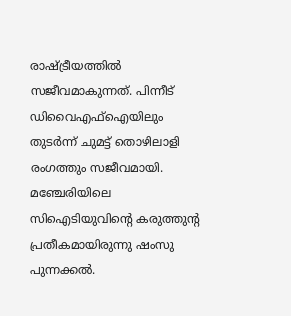രാഷ്ട്രീയത്തില്‍ സജീവമാകുന്നത്‌. പിന്നീട്‌ ഡിവൈഎഫ്‌ഐയിലും തുടര്‍ന്ന്‌ ചുമട്ട്‌ തൊഴിലാളി രംഗത്തും സജീവമായി. മഞ്ചേരിയിലെ സിഐടിയുവിന്റെ കരുത്തുന്റ പ്രതീകമായിരുന്നു ഷംസു പുന്നക്കല്‍.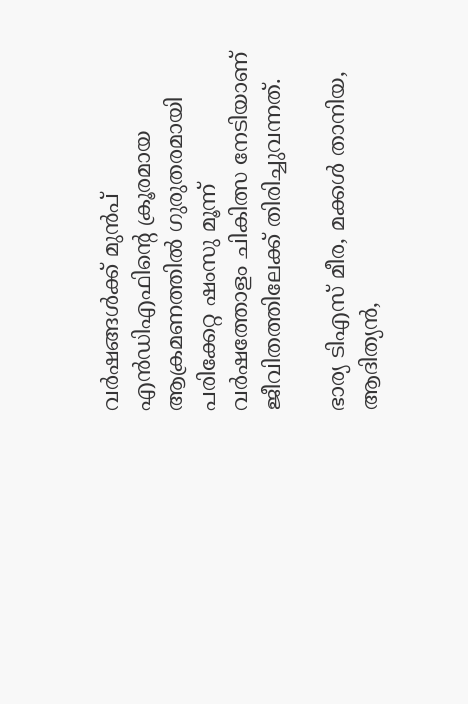വര്‍ഷങ്ങള്‍ക്ക്‌ മുന്‍പ്‌ എന്‍ഡിഎഫിന്റെ ക്രൂരമായ ആക്രമണത്തില്‍ ഗുരുതരമായി പരിക്കേറ്റ ഷംസു മൂന്ന്‌ വര്‍ഷത്തോളം ചികിത്സ നേടിയാണ്‌ ജീവിതത്തിലേക്ക്‌ തിരിച്ചുവന്നത്‌.

ഭാര്യ ടിഎസ്‌ മീര, മക്കള്‍ താനിയ, ആദിത്യന്‍,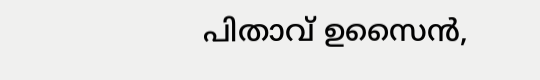പിതാവ്‌ ഉസൈന്‍,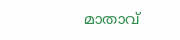മാതാവ്‌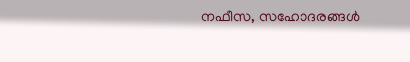നഫീസ, സഹോദരങ്ങള്‍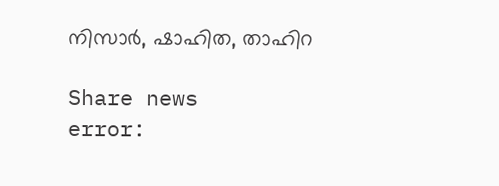നിസാര്‍, ഷാഹിത, താഹിറ

Share news
error: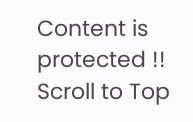Content is protected !!
Scroll to Top